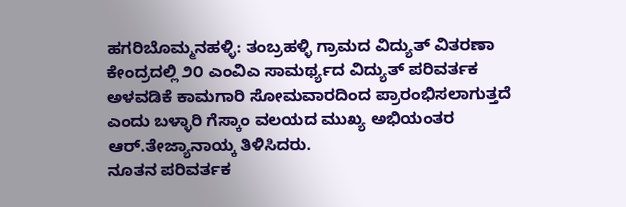ಹಗರಿಬೊಮ್ಮನಹಳ್ಳಿ: ತಂಬ್ರಹಳ್ಳಿ ಗ್ರಾಮದ ವಿದ್ಯುತ್ ವಿತರಣಾ ಕೇಂದ್ರದಲ್ಲಿ ೨೦ ಎಂವಿಎ ಸಾಮರ್ಥ್ಯದ ವಿದ್ಯುತ್ ಪರಿವರ್ತಕ ಅಳವಡಿಕೆ ಕಾಮಗಾರಿ ಸೋಮವಾರದಿಂದ ಪ್ರಾರಂಭಿಸಲಾಗುತ್ತದೆ ಎಂದು ಬಳ್ಳಾರಿ ಗೆಸ್ಕಾಂ ವಲಯದ ಮುಖ್ಯ ಅಭಿಯಂತರ ಆರ್.ತೇಜ್ಯಾನಾಯ್ಕ ತಿಳಿಸಿದರು.
ನೂತನ ಪರಿವರ್ತಕ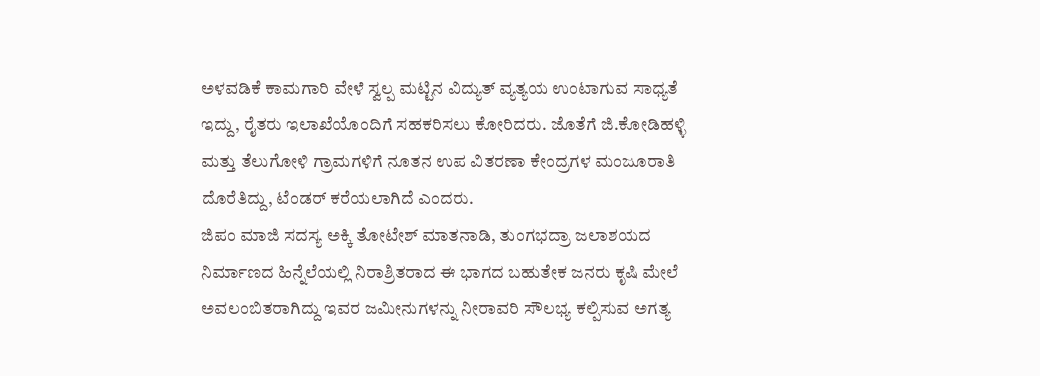ಅಳವಡಿಕೆ ಕಾಮಗಾರಿ ವೇಳೆ ಸ್ವಲ್ಪ ಮಟ್ಟಿನ ವಿದ್ಯುತ್ ವ್ಯತ್ಯಯ ಉಂಟಾಗುವ ಸಾಧ್ಯತೆ ಇದ್ದು, ರೈತರು ಇಲಾಖೆಯೊಂದಿಗೆ ಸಹಕರಿಸಲು ಕೋರಿದರು. ಜೊತೆಗೆ ಜಿ.ಕೋಡಿಹಳ್ಳಿ ಮತ್ತು ತೆಲುಗೋಳಿ ಗ್ರಾಮಗಳಿಗೆ ನೂತನ ಉಪ ವಿತರಣಾ ಕೇಂದ್ರಗಳ ಮಂಜೂರಾತಿ ದೊರೆತಿದ್ದು, ಟೆಂಡರ್ ಕರೆಯಲಾಗಿದೆ ಎಂದರು.
ಜಿಪಂ ಮಾಜಿ ಸದಸ್ಯ ಅಕ್ಕಿ ತೋಟೇಶ್ ಮಾತನಾಡಿ, ತುಂಗಭದ್ರಾ ಜಲಾಶಯದ ನಿರ್ಮಾಣದ ಹಿನ್ನೆಲೆಯಲ್ಲಿ ನಿರಾಶ್ರಿತರಾದ ಈ ಭಾಗದ ಬಹುತೇಕ ಜನರು ಕೃಷಿ ಮೇಲೆ ಅವಲಂಬಿತರಾಗಿದ್ದು ಇವರ ಜಮೀನುಗಳನ್ನು ನೀರಾವರಿ ಸೌಲಭ್ಯ ಕಲ್ಪಿಸುವ ಅಗತ್ಯ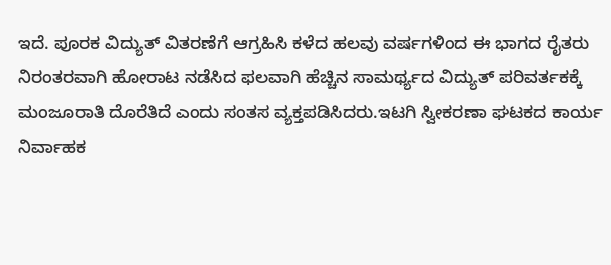ಇದೆ. ಪೂರಕ ವಿದ್ಯುತ್ ವಿತರಣೆಗೆ ಆಗ್ರಹಿಸಿ ಕಳೆದ ಹಲವು ವರ್ಷಗಳಿಂದ ಈ ಭಾಗದ ರೈತರು ನಿರಂತರವಾಗಿ ಹೋರಾಟ ನಡೆಸಿದ ಫಲವಾಗಿ ಹೆಚ್ಚಿನ ಸಾಮರ್ಥ್ಯದ ವಿದ್ಯುತ್ ಪರಿವರ್ತಕಕ್ಕೆ ಮಂಜೂರಾತಿ ದೊರೆತಿದೆ ಎಂದು ಸಂತಸ ವ್ಯಕ್ತಪಡಿಸಿದರು.ಇಟಗಿ ಸ್ವೀಕರಣಾ ಘಟಕದ ಕಾರ್ಯ ನಿರ್ವಾಹಕ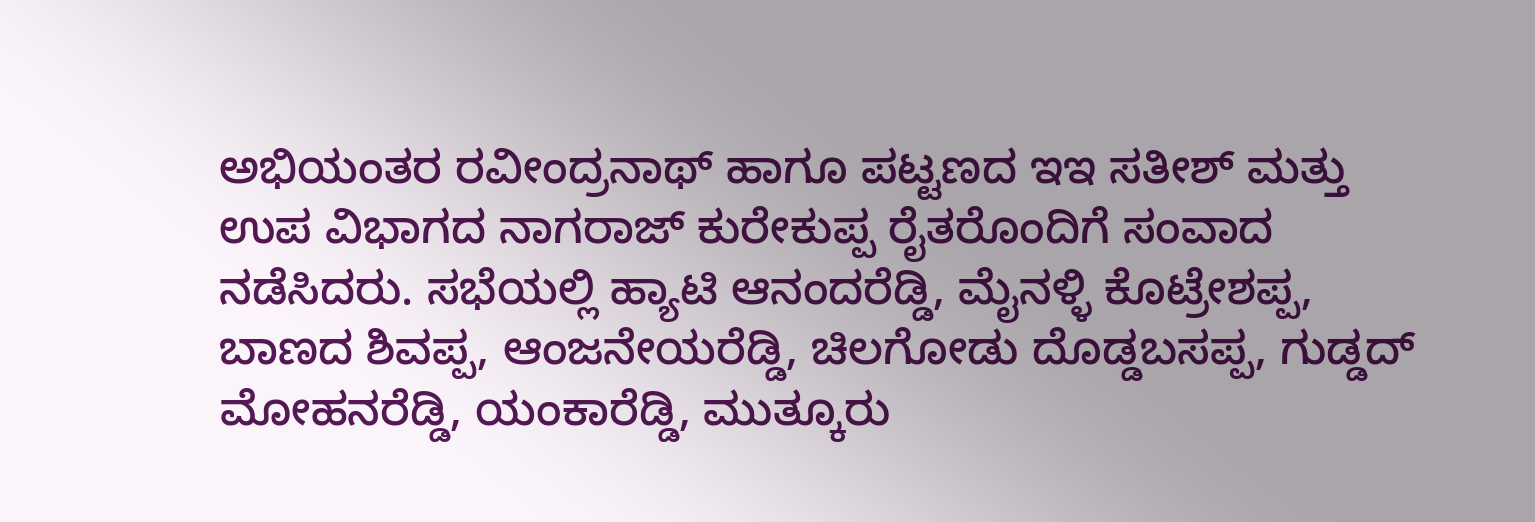ಅಭಿಯಂತರ ರವೀಂದ್ರನಾಥ್ ಹಾಗೂ ಪಟ್ಟಣದ ಇಇ ಸತೀಶ್ ಮತ್ತು ಉಪ ವಿಭಾಗದ ನಾಗರಾಜ್ ಕುರೇಕುಪ್ಪ ರೈತರೊಂದಿಗೆ ಸಂವಾದ ನಡೆಸಿದರು. ಸಭೆಯಲ್ಲಿ ಹ್ಯಾಟಿ ಆನಂದರೆಡ್ಡಿ, ಮೈನಳ್ಳಿ ಕೊಟ್ರೇಶಪ್ಪ, ಬಾಣದ ಶಿವಪ್ಪ, ಆಂಜನೇಯರೆಡ್ಡಿ, ಚಿಲಗೋಡು ದೊಡ್ಡಬಸಪ್ಪ, ಗುಡ್ಡದ್ ಮೋಹನರೆಡ್ಡಿ, ಯಂಕಾರೆಡ್ಡಿ, ಮುತ್ಕೂರು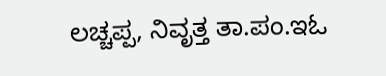ಲಚ್ಚಪ್ಪ, ನಿವೃತ್ತ ತಾ.ಪಂ.ಇಓ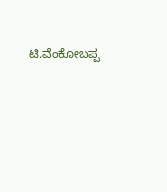ಟಿ.ವೆಂಕೋಬಪ್ಪ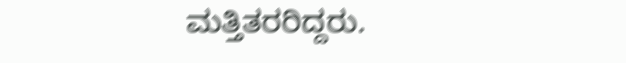ಮತ್ತಿತರರಿದ್ದರು.